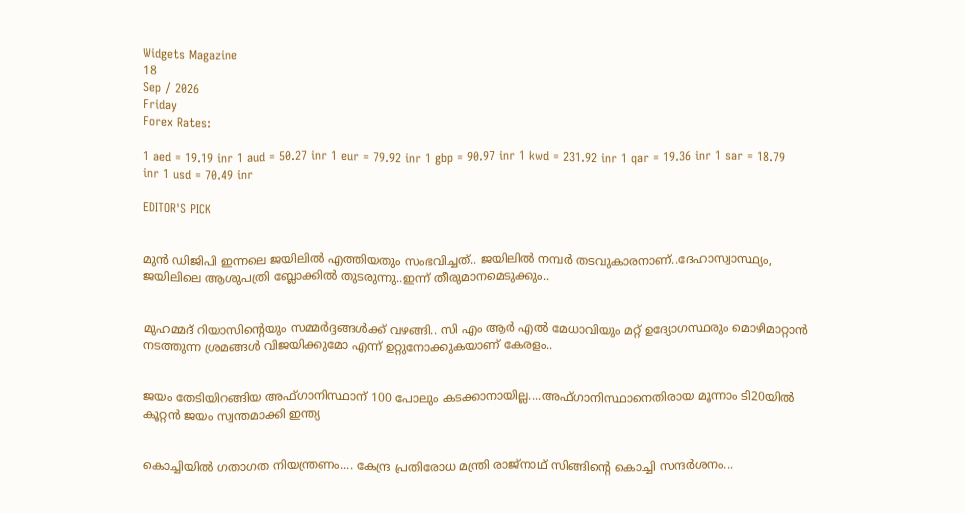Widgets Magazine
18
Sep / 2026
Friday
Forex Rates:

1 aed = 19.19 inr 1 aud = 50.27 inr 1 eur = 79.92 inr 1 gbp = 90.97 inr 1 kwd = 231.92 inr 1 qar = 19.36 inr 1 sar = 18.79 inr 1 usd = 70.49 inr

EDITOR'S PICK


മുൻ ഡിജിപി ഇന്നലെ ജയിലിൽ എത്തിയതും സംഭവിച്ചത്.. ജയിലില്‍ നമ്പര്‍ തടവുകാരനാണ്..ദേഹാസ്വാസ്ഥ്യം, ജയിലിലെ ആശുപത്രി ബ്ലോക്കിൽ തുടരുന്നു..ഇന്ന് തീരുമാനമെടുക്കും..


മുഹമ്മദ് റിയാസിന്റെയും സമ്മർദ്ദങ്ങൾക്ക് വഴങ്ങി.. സി എം ആർ എൽ മേധാവിയും മറ്റ് ഉദ്യോഗസ്ഥരും മൊഴിമാറ്റാൻ നടത്തുന്ന ശ്രമങ്ങൾ വിജയിക്കുമോ എന്ന് ഉറ്റുനോക്കുകയാണ് കേരളം..


ജയം തേടിയിറങ്ങിയ അഫ്ഗാനിസ്ഥാന് 100 പോലും കടക്കാനായില്ല....അഫ്ഗാനിസ്ഥാനെതിരായ മൂന്നാം ടി20യില്‍ കൂറ്റന്‍ ജയം സ്വന്തമാക്കി ഇന്ത്യ


കൊച്ചിയിൽ ഗതാഗത നിയന്ത്രണം.... കേന്ദ്ര പ്രതിരോധ മന്ത്രി രാജ്നാഥ് സിങ്ങിന്റെ കൊച്ചി സന്ദർശനം...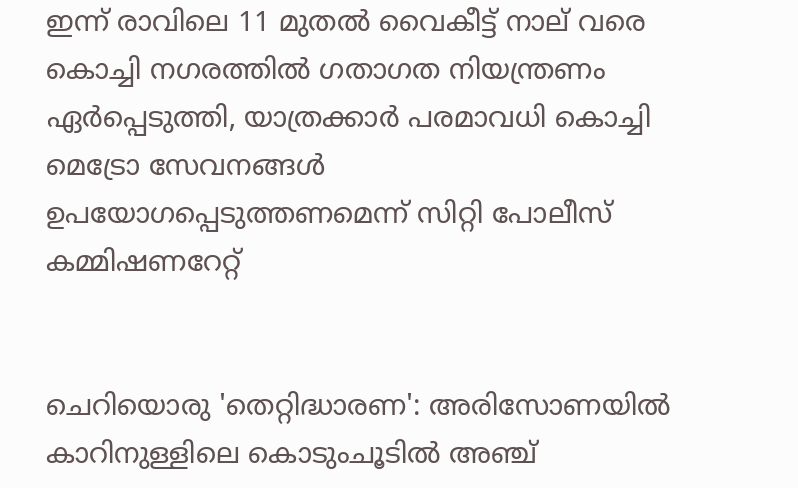ഇന്ന് രാവിലെ 11 മുതൽ വൈകീട്ട് നാല് വരെ കൊച്ചി നഗരത്തിൽ ഗതാഗത നിയന്ത്രണം ഏർപ്പെടുത്തി, യാത്രക്കാർ പരമാവധി കൊച്ചി മെട്രോ സേവനങ്ങൾ ഉപയോഗപ്പെടുത്തണമെന്ന് സിറ്റി പോലീസ് കമ്മിഷണറേറ്റ്


ചെറിയൊരു 'തെറ്റിദ്ധാരണ': അരിസോണയിൽ കാറിനുള്ളിലെ കൊടുംചൂടിൽ അഞ്ച്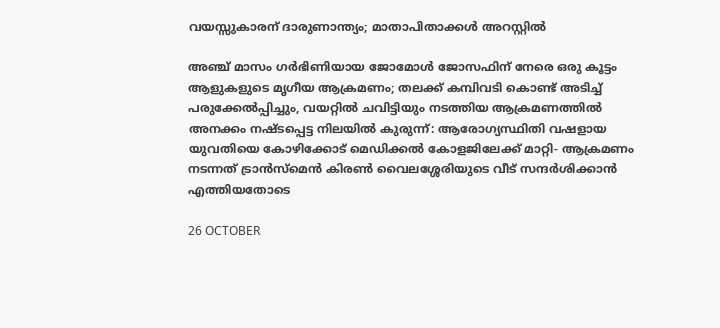വയസ്സുകാരന് ദാരുണാന്ത്യം; മാതാപിതാക്കൾ അറസ്റ്റിൽ

അഞ്ച് മാസം ഗർഭിണിയായ ജോമോൾ ജോസഫിന് നേരെ ഒരു കൂട്ടം ആളുകളുടെ മൃഗീയ ആക്രമണം; തലക്ക് കമ്പിവടി കൊണ്ട് അടിച്ച് പരുക്കേൽപ്പിച്ചും, വയറ്റിൽ ചവിട്ടിയും നടത്തിയ ആക്രമണത്തിൽ അനക്കം നഷ്ടപ്പെട്ട നിലയിൽ കുരുന്ന്: ആരോഗ്യസ്ഥിതി വഷളായ യുവതിയെ കോഴിക്കോട് മെഡിക്കല്‍ കോളജിലേക്ക് മാറ്റി- ആക്രമണം നടന്നത് ട്രാന്‍സ്മെന്‍ കിരണ്‍ വൈലശ്ശേരിയുടെ വീട് സന്ദർശിക്കാൻ എത്തിയതോടെ

26 OCTOBER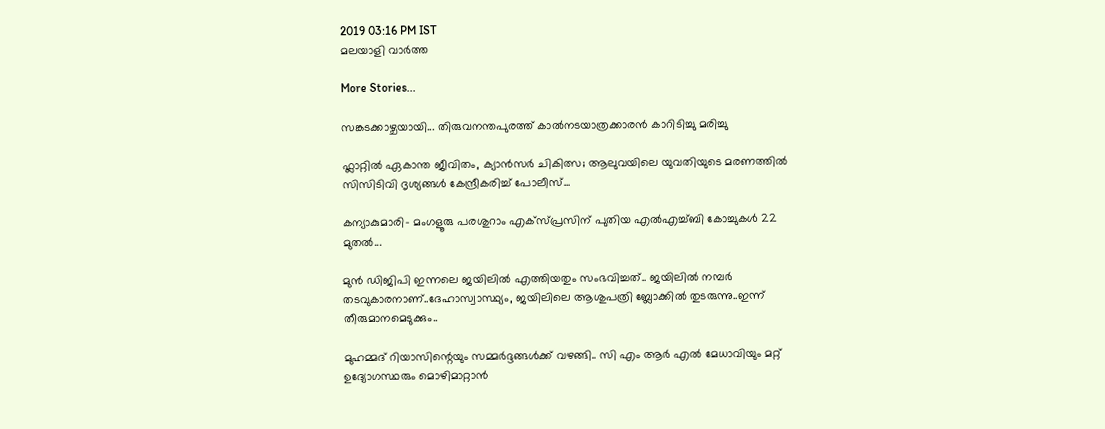2019 03:16 PM IST
മലയാളി വാര്‍ത്ത

More Stories...

സങ്കടക്കാഴ്ചയായി... തിരുവനന്തപുരത്ത് കാൽനടയാത്രക്കാരൻ കാറിടിച്ചു മരിച്ചു

ഫ്ലാറ്റിൽ ഏകാന്ത ജീവിതം, ക്യാൻസർ ചികിത്സ; ആലുവയിലെ യുവതിയുടെ മരണത്തിൽ സിസിടിവി ദൃശ്യങ്ങൾ കേന്ദ്രീകരിച്ച് പോലീസ്...

കന്യാകുമാരി– മംഗളൂരു പരശുറാം എക്സ്പ്രസിന് പുതിയ എൽഎച്ച്ബി കോച്ചുകൾ 22 മുതൽ...

മുൻ ഡിജിപി ഇന്നലെ ജയിലിൽ എത്തിയതും സംഭവിച്ചത്.. ജയിലില്‍ നമ്പര്‍ തടവുകാരനാണ്..ദേഹാസ്വാസ്ഥ്യം, ജയിലിലെ ആശുപത്രി ബ്ലോക്കിൽ തുടരുന്നു..ഇന്ന് തീരുമാനമെടുക്കും..

മുഹമ്മദ് റിയാസിന്റെയും സമ്മർദ്ദങ്ങൾക്ക് വഴങ്ങി.. സി എം ആർ എൽ മേധാവിയും മറ്റ് ഉദ്യോഗസ്ഥരും മൊഴിമാറ്റാൻ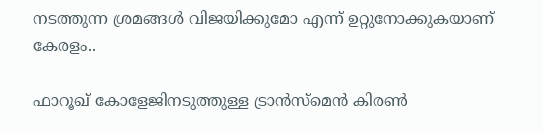നടത്തുന്ന ശ്രമങ്ങൾ വിജയിക്കുമോ എന്ന് ഉറ്റുനോക്കുകയാണ് കേരളം..

ഫാറൂഖ് കോളേജിനടുത്തുള്ള ട്രാന്‍സ്മെന്‍ കിരണ്‍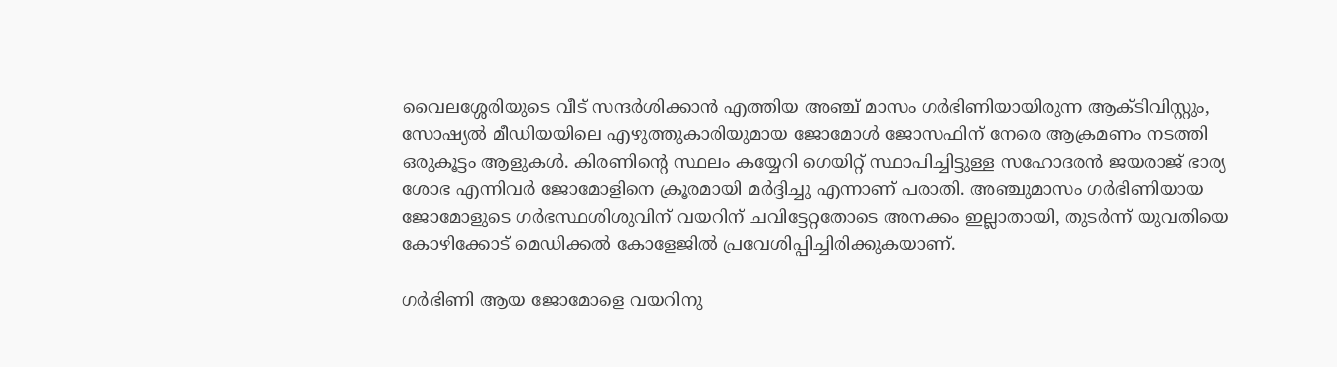വൈലശ്ശേരിയുടെ വീട് സന്ദര്‍ശിക്കാന്‍ എത്തിയ അഞ്ച് മാസം ഗർഭിണിയായിരുന്ന ആക്ടിവിസ്റ്റും, സോഷ്യൽ മീഡിയയിലെ എഴുത്തുകാരിയുമായ ജോമോൾ ജോസഫിന്‌ നേരെ ആക്രമണം നടത്തി ഒരുകൂട്ടം ആളുകൾ. കിരണിന്റെ സ്ഥലം കയ്യേറി ഗെയിറ്റ് സ്ഥാപിച്ചിട്ടുള്ള സഹോദരൻ ജയരാജ് ഭാര്യ ശോഭ എന്നിവർ ജോമോളിനെ ക്രൂരമായി മർദ്ദിച്ചു എന്നാണ്‌ പരാതി. അഞ്ചുമാസം ഗർഭിണിയായ ജോമോളുടെ ഗർഭസ്ഥശിശുവിന് വയറിന് ചവിട്ടേറ്റതോടെ അനക്കം ഇല്ലാതായി, തുടർന്ന് യുവതിയെ കോഴിക്കോട് മെഡിക്കൽ കോളേജിൽ പ്രവേശിപ്പിച്ചിരിക്കുകയാണ്‌.

ഗർഭിണി ആയ ജോമോളെ വയറിനു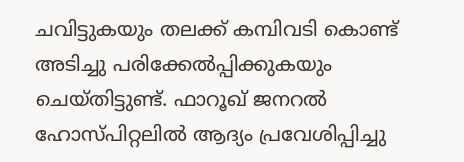ചവിട്ടുകയും തലക്ക് കമ്പിവടി കൊണ്ട് അടിച്ചു പരിക്കേൽപ്പിക്കുകയും ചെയ്തിട്ടുണ്ട്. ഫാറൂഖ് ജനറൽ ഹോസ്പിറ്റലിൽ ആദ്യം പ്രവേശിപ്പിച്ചു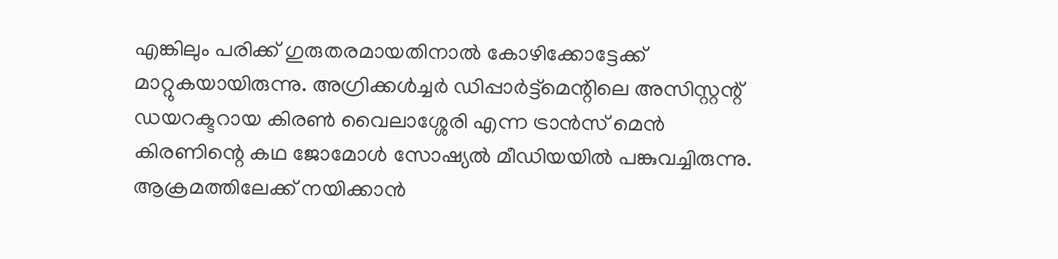എങ്കിലും പരിക്ക് ഗുരുതരമായതിനാൽ കോഴിക്കോട്ടേക്ക് മാറ്റുകയായിരുന്നു. അഗ്രിക്കൾച്ചർ ഡിപ്പാർട്ട്മെന്റിലെ അസിസ്റ്റന്റ് ഡയറക്ടറായ കിരൺ വൈലാശ്ശേരി എന്ന ട്രാൻസ് മെൻ കിരണിന്റെ കഥ ജോമോൾ സോഷ്യൽ മീഡിയയിൽ പങ്കുവച്ചിരുന്നു. ആക്രമത്തിലേക്ക് നയിക്കാൻ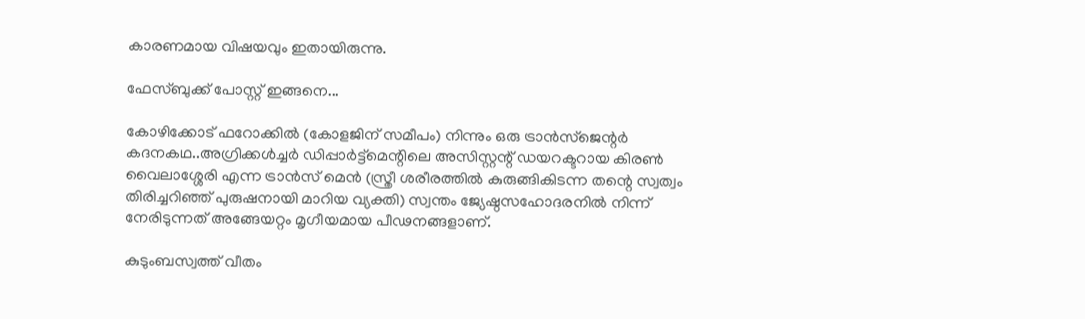കാരണമായ വിഷയവും ഇതായിരുന്നു.

ഫേസ്ബുക്ക് പോസ്റ്റ് ഇങ്ങനെ...

കോഴിക്കോട് ഫറോക്കിൽ (കോളജിന് സമീപം) നിന്നും ഒരു ട്രാൻസ്ജെന്റർ കദനകഥ..അഗ്രിക്കൾച്ചർ ഡിപ്പാർട്ട്മെന്റിലെ അസിസ്റ്റന്റ് ഡയറക്ടറായ കിരൺ വൈലാശ്ശേരി എന്ന ട്രാൻസ് മെൻ (സ്ത്രീ ശരീരത്തിൽ കുരുങ്ങികിടന്ന തന്റെ സ്വത്വം തിരിച്ചറിഞ്ഞ് പുരുഷനായി മാറിയ വ്യക്തി) സ്വന്തം ജ്യേഷ്ഠസഹോദരനിൽ നിന്ന് നേരിടുന്നത് അങ്ങേയറ്റം മൃഗീയമായ പീഢനങ്ങളാണ്.

കുടുംബസ്വത്ത് വീതം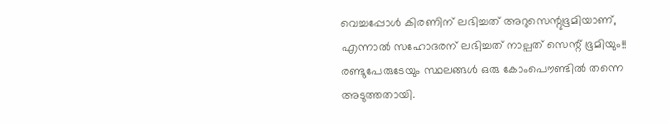വെച്ചപ്പോൾ കിരണിന് ലഭിച്ചത് അറുസെന്റുഭൂമിയാണ്, എന്നാൽ സഹോദരന് ലഭിച്ചത് നാല്പത് സെന്റ് ഭൂമിയും!! രണ്ടുപേരുടേയും സ്ഥലങ്ങൾ ഒരു കോംപൌണ്ടിൽ തന്നെ അടുത്തതായി.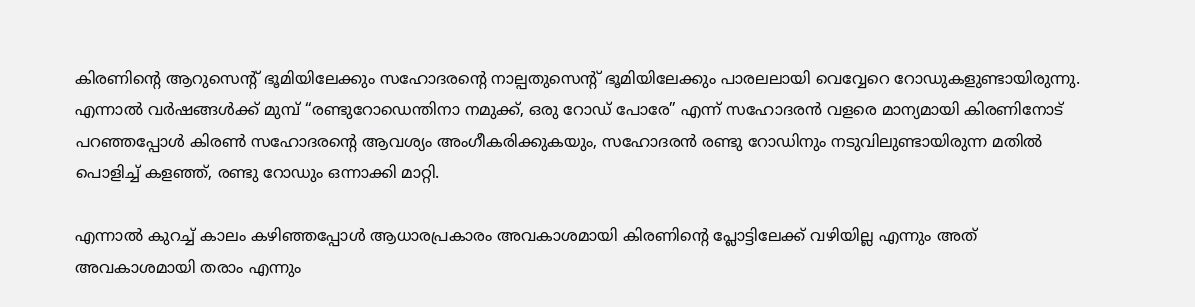കിരണിന്റെ ആറുസെന്റ് ഭൂമിയിലേക്കും സഹോദരന്റെ നാല്പതുസെന്റ് ഭൂമിയിലേക്കും പാരലലായി വെവ്വേറെ റോഡുകളുണ്ടായിരുന്നു. എന്നാൽ വർഷങ്ങൾക്ക് മുമ്പ് “രണ്ടുറോഡെന്തിനാ നമുക്ക്, ഒരു റോഡ് പോരേ” എന്ന് സഹോദരൻ വളരെ മാന്യമായി കിരണിനോട് പറഞ്ഞപ്പോൾ കിരൺ സഹോദരന്റെ ആവശ്യം അംഗീകരിക്കുകയും, സഹോദരൻ രണ്ടു റോഡിനും നടുവിലുണ്ടായിരുന്ന മതിൽ പൊളിച്ച് കളഞ്ഞ്, രണ്ടു റോഡും ഒന്നാക്കി മാറ്റി.

എന്നാൽ കുറച്ച് കാലം കഴിഞ്ഞപ്പോൾ ആധാരപ്രകാരം അവകാശമായി കിരണിന്റെ പ്ലോട്ടിലേക്ക് വഴിയില്ല എന്നും അത് അവകാശമായി തരാം എന്നും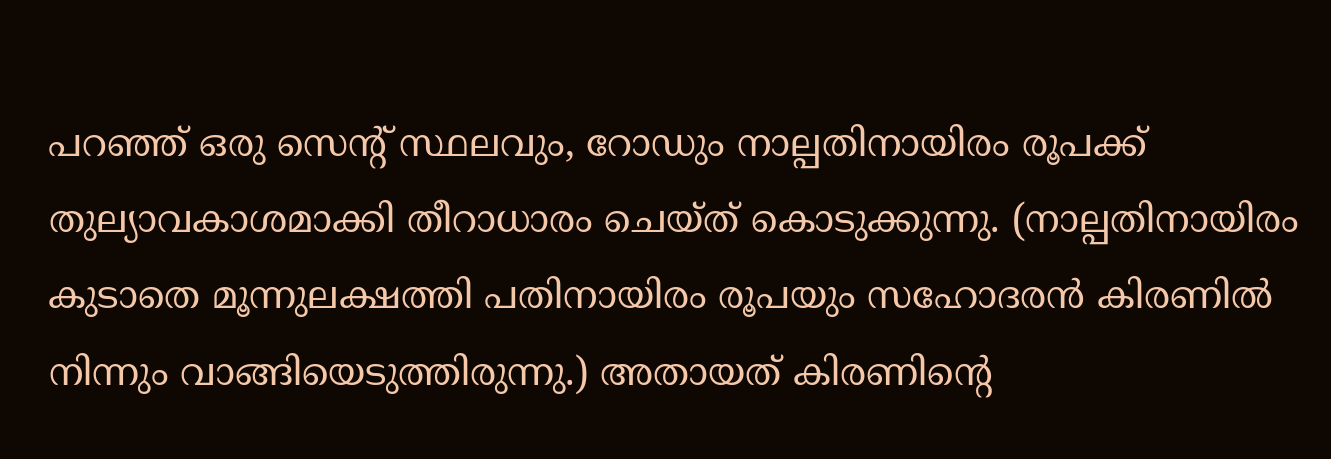പറഞ്ഞ് ഒരു സെന്റ് സ്ഥലവും, റോഡും നാല്പതിനായിരം രൂപക്ക് തുല്യാവകാശമാക്കി തീറാധാരം ചെയ്ത് കൊടുക്കുന്നു. (നാല്പതിനായിരം കുടാതെ മൂന്നുലക്ഷത്തി പതിനായിരം രൂപയും സഹോദരൻ കിരണിൽ നിന്നും വാങ്ങിയെടുത്തിരുന്നു.) അതായത് കിരണിന്റെ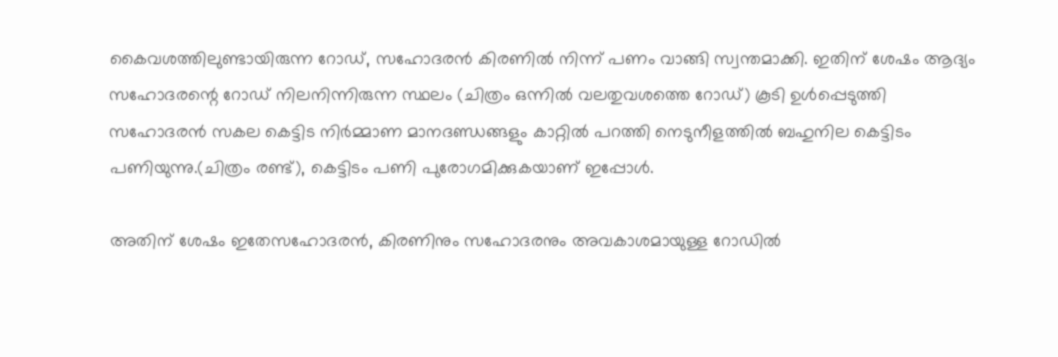കൈവശത്തിലുണ്ടായിരുന്ന റോഡ്, സഹോദരൻ കിരണിൽ നിന്ന് പണം വാങ്ങി സ്വന്തമാക്കി. ഇതിന് ശേഷം ആദ്യം സഹോദരന്റെ റോഡ് നിലനിന്നിരുന്ന സ്ഥലം (ചിത്രം ഒന്നിൽ വലതുവശത്തെ റോഡ്) കൂടി ഉൾപ്പെടുത്തി സഹോദരൻ സകല കെട്ടിട നിർമ്മാണ മാനദണ്ഡങ്ങളും കാറ്റിൽ പറത്തി നെടുനീളത്തിൽ ബഹുനില കെട്ടിടം പണിയുന്നു.(ചിത്രം രണ്ട്), കെട്ടിടം പണി പുരോഗമിക്കുകയാണ് ഇപ്പോൾ.

അതിന് ശേഷം ഇതേസഹോദരൻ, കിരണിനും സഹോദരനും അവകാശമായുള്ള റോഡിൽ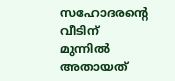സഹോദരന്റെ വീടിന് മുന്നിൽ അതായത്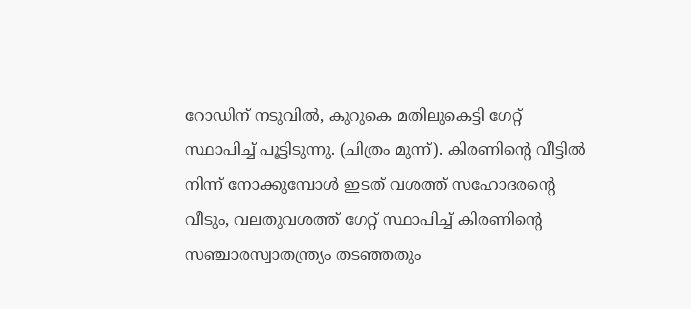റോഡിന് നടുവിൽ, കുറുകെ മതിലുകെട്ടി ഗേറ്റ് സ്ഥാപിച്ച് പൂട്ടിടുന്നു. (ചിത്രം മുന്ന്). കിരണിന്റെ വീട്ടിൽ നിന്ന് നോക്കുമ്പോൾ ഇടത് വശത്ത് സഹോദരന്റെ വീടും, വലതുവശത്ത് ഗേറ്റ് സ്ഥാപിച്ച് കിരണിന്റെ സഞ്ചാരസ്വാതന്ത്ര്യം തടഞ്ഞതും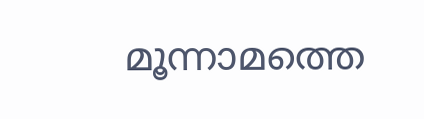മൂന്നാമത്തെ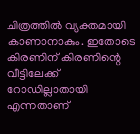ചിത്രത്തിൽ വ്യക്തമായി കാണാനാകും. ഇതോടെ കിരണിന് കിരണിന്റെ വീട്ടിലേക്ക് റോഡില്ലാതായി എന്നതാണ്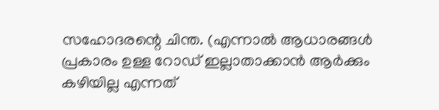സഹോദരന്റെ ചിന്ത. (എന്നാൽ ആധാരങ്ങൾ പ്രകാരം ഉള്ള റോഡ് ഇല്ലാതാക്കാൻ ആർക്കും കഴിയില്ല എന്നത്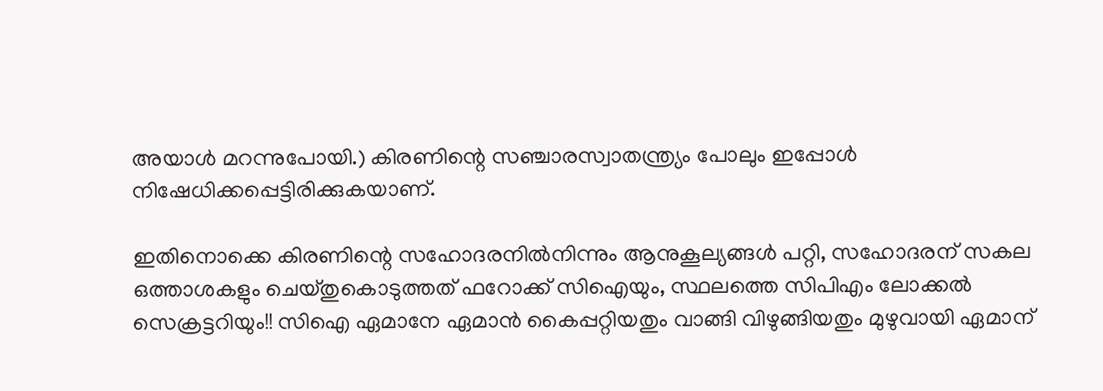അയാൾ മറന്നുപോയി.) കിരണിന്റെ സഞ്ചാരസ്വാതന്ത്ര്യം പോലും ഇപ്പോൾ നിഷേധിക്കപ്പെട്ടിരിക്കുകയാണ്.

ഇതിനൊക്കെ കിരണിന്റെ സഹോദരനിൽനിന്നും ആനുകൂല്യങ്ങൾ പറ്റി, സഹോദരന് സകല ഒത്താശകളും ചെയ്തുകൊടുത്തത് ഫറോക്ക് സിഐയും, സ്ഥലത്തെ സിപിഎം ലോക്കൽ സെക്രട്ടറിയും!! സിഐ ഏമാനേ ഏമാൻ കൈപ്പറ്റിയതും വാങ്ങി വിഴുങ്ങിയതും മുഴുവായി ഏമാന്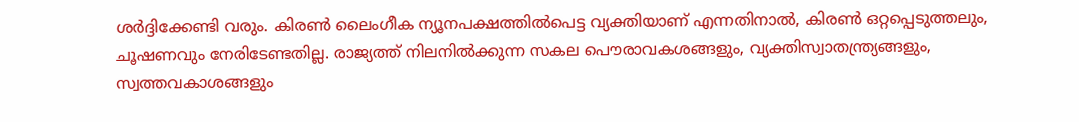ശർദ്ദിക്കേണ്ടി വരും. കിരൺ ലൈംഗീക ന്യൂനപക്ഷത്തിൽപെട്ട വ്യക്തിയാണ് എന്നതിനാൽ, കിരൺ ഒറ്റപ്പെടുത്തലും, ചൂഷണവും നേരിടേണ്ടതില്ല. രാജ്യത്ത് നിലനിൽക്കുന്ന സകല പൌരാവകശങ്ങളും, വ്യക്തിസ്വാതന്ത്ര്യങ്ങളും, സ്വത്തവകാശങ്ങളും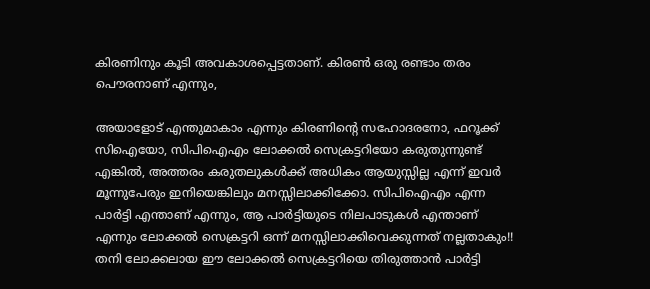കിരണിനും കൂടി അവകാശപ്പെട്ടതാണ്. കിരൺ ഒരു രണ്ടാം തരം പൌരനാണ് എന്നും,

അയാളോട് എന്തുമാകാം എന്നും കിരണിന്റെ സഹോദരനോ, ഫറൂക്ക് സിഐയോ, സിപിഐഎം ലോക്കൽ സെക്രട്ടറിയോ കരുതുന്നുണ്ട് എങ്കിൽ, അത്തരം കരുതലുകൾക്ക് അധികം ആയുസ്സില്ല എന്ന് ഇവർ മൂന്നുപേരും ഇനിയെങ്കിലും മനസ്സിലാക്കിക്കോ. സിപിഐഎം എന്ന പാർട്ടി എന്താണ് എന്നും, ആ പാർട്ടിയുടെ നിലപാടുകൾ എന്താണ് എന്നും ലോക്കൽ സെക്രട്ടറി ഒന്ന് മനസ്സിലാക്കിവെക്കുന്നത് നല്ലതാകും!! തനി ലോക്കലായ ഈ ലോക്കൽ സെക്രട്ടറിയെ തിരുത്താൻ പാർട്ടി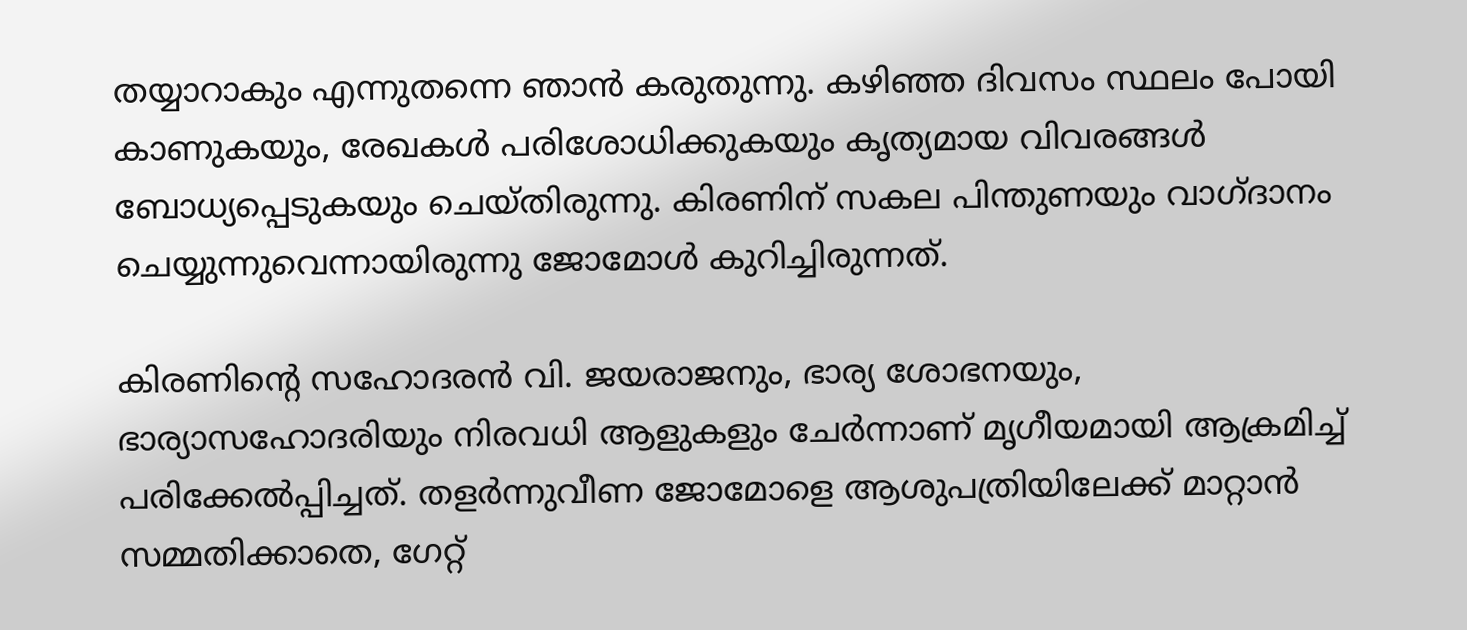തയ്യാറാകും എന്നുതന്നെ ഞാൻ കരുതുന്നു. കഴിഞ്ഞ ദിവസം സ്ഥലം പോയി കാണുകയും, രേഖകൾ പരിശോധിക്കുകയും കൃത്യമായ വിവരങ്ങൾ ബോധ്യപ്പെടുകയും ചെയ്തിരുന്നു. കിരണിന് സകല പിന്തുണയും വാഗ്ദാനം ചെയ്യുന്നുവെന്നായിരുന്നു ജോമോൾ കുറിച്ചിരുന്നത്.

കിരണിന്റെ സഹോദരന്‍ വി. ജയരാജനും, ഭാര്യ ശോഭനയും, ഭാര്യാസഹോദരിയും നിരവധി ആളുകളും ചേര്‍ന്നാണ് മൃഗീയമായി ആക്രമിച്ച്‌ പരിക്കേല്‍പ്പിച്ചത്. തളര്‍ന്നുവീണ ജോമോളെ ആശുപത്രിയിലേക്ക് മാറ്റാന്‍ സമ്മതിക്കാതെ, ഗേറ്റ്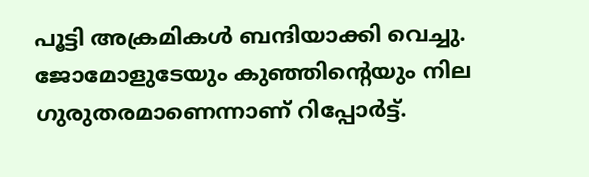പൂട്ടി അക്രമികള്‍ ബന്ദിയാക്കി വെച്ചു. ജോമോളുടേയും കുഞ്ഞിന്റെയും നില ഗുരുതരമാണെന്നാണ് റിപ്പോര്‍ട്ട്.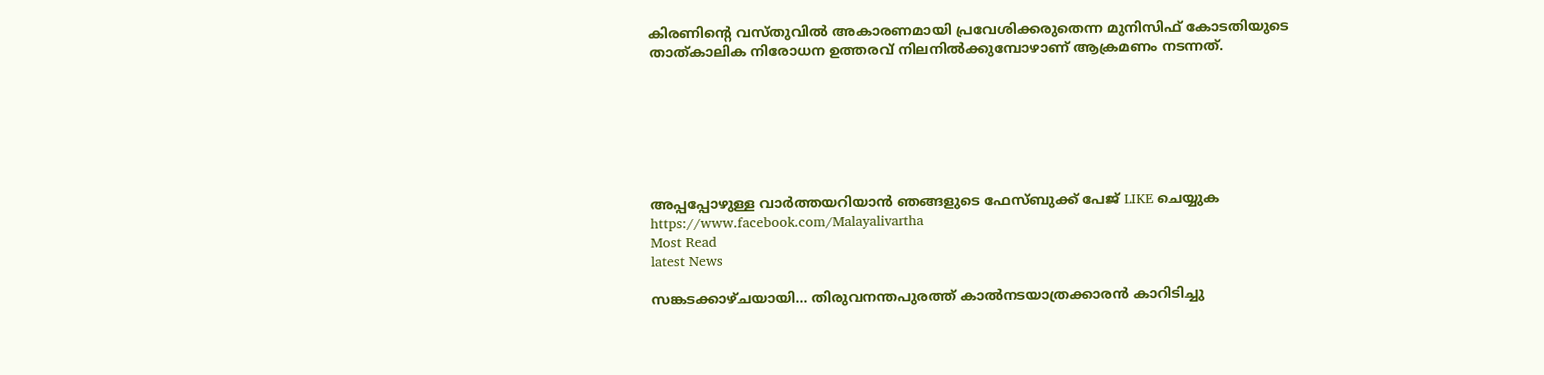കിരണിന്റെ വസ്തുവില്‍ അകാരണമായി പ്രവേശിക്കരുതെന്ന മുനിസിഫ് കോടതിയുടെ താത്കാലിക നിരോധന ഉത്തരവ് നിലനിൽക്കുമ്പോഴാണ് ആക്രമണം നടന്നത്.







അപ്പപ്പോഴുള്ള വാര്‍ത്തയറിയാന്‍ ഞങ്ങളുടെ ഫേസ്‌ബുക്ക്‌ പേജ് LIKE ചെയ്യുക
https://www.facebook.com/Malayalivartha
Most Read
latest News

സങ്കടക്കാഴ്ചയായി... തിരുവനന്തപുരത്ത് കാൽനടയാത്രക്കാരൻ കാറിടിച്ചു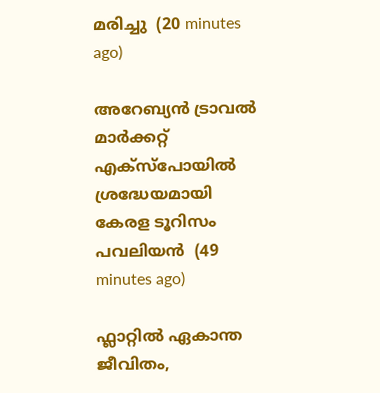മരിച്ചു  (20 minutes ago)

അറേബ്യൻ ട്രാവൽ മാർക്കറ്റ് എക്സ്പോയിൽ ശ്രദ്ധേയമായി കേരള ടൂറിസം പവലിയൻ  (49 minutes ago)

ഫ്ലാറ്റിൽ ഏകാന്ത ജീവിതം,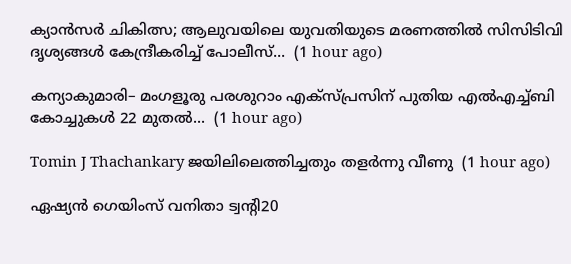ക്യാൻസർ ചികിത്സ; ആലുവയിലെ യുവതിയുടെ മരണത്തിൽ സിസിടിവി ദൃശ്യങ്ങൾ കേന്ദ്രീകരിച്ച് പോലീസ്...  (1 hour ago)

കന്യാകുമാരി– മംഗളൂരു പരശുറാം എക്സ്പ്രസിന് പുതിയ എൽഎച്ച്ബി കോച്ചുകൾ 22 മുതൽ...  (1 hour ago)

Tomin J Thachankary ജയിലിലെത്തിച്ചതും തളർന്നു വീണു  (1 hour ago)

ഏഷ്യൻ ഗെയിംസ് വനിതാ ട്വന്റി20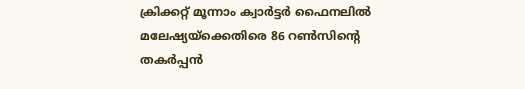ക്രിക്കറ്റ് മൂന്നാം ക്വാർട്ടർ ഫൈനലിൽ മലേഷ്യയ്‌ക്കെതിരെ 86 റൺസിന്റെ തകർപ്പൻ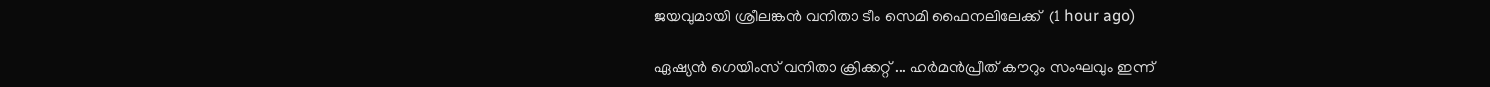ജയവുമായി ശ്രീലങ്കൻ വനിതാ ടീം സെമി ഫൈനലിലേക്ക്  (1 hour ago)

ഏഷ്യന്‍ ഗെയിംസ് വനിതാ ക്രിക്കറ്റ് ... ഹര്‍മന്‍പ്രീത് കൗറും സംഘവും ഇന്ന്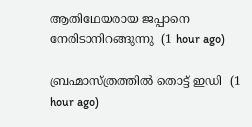ആതിഥേയരായ ജപ്പാനെ നേരിടാനിറങ്ങുന്നു  (1 hour ago)

ബ്രഹ്മാസ്ത്രത്തിൽ തൊട്ട് ഇഡി  (1 hour ago)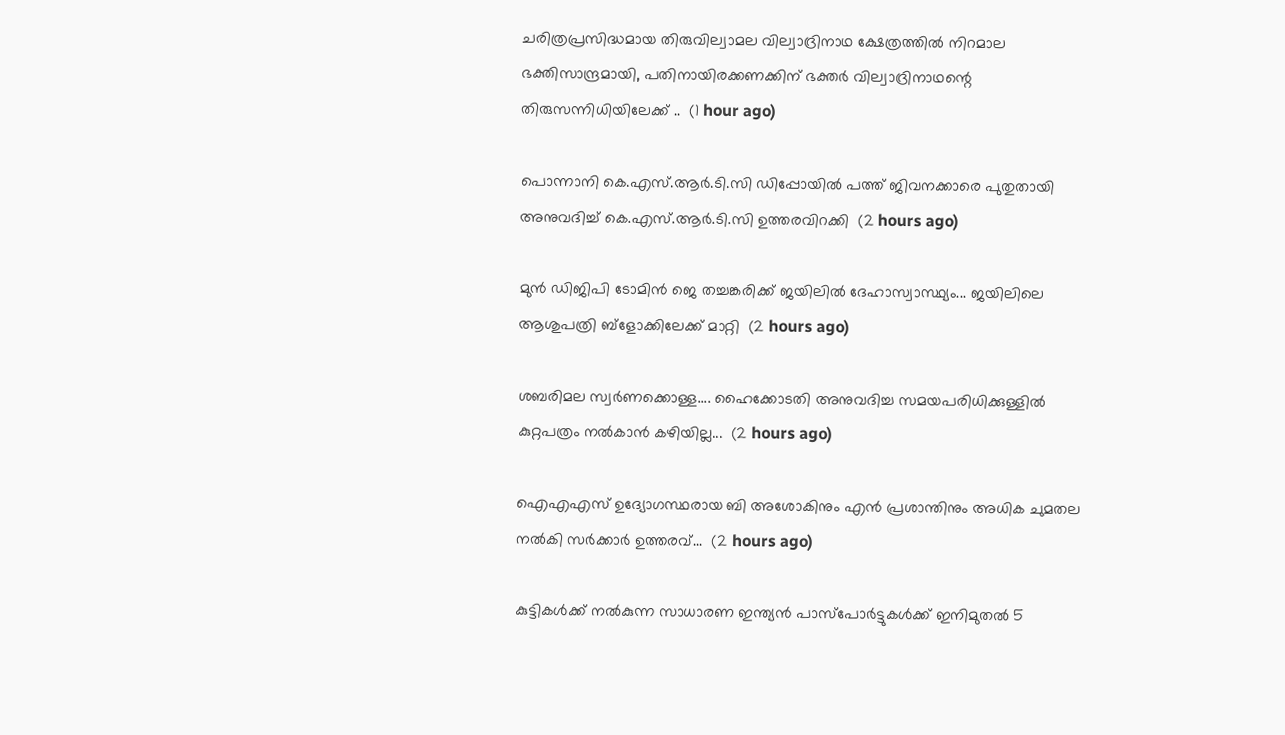ചരിത്രപ്രസിദ്ധമായ തിരുവില്വാമല വില്വാദ്രിനാഥ ക്ഷേത്രത്തിൽ നിറമാല ഭക്തിസാന്ദ്രമായി, പതിനായിരക്കണക്കിന് ഭക്തർ വില്വാദ്രിനാഥന്റെ തിരുസന്നിധിയിലേക്ക് ..  (1 hour ago)

പൊന്നാനി കെ.എസ്.ആർ.ടി.സി ഡിപ്പോയിൽ പത്ത് ജിവനക്കാരെ പുതുതായി അനുവദിച്ച് കെ.എസ്.ആർ.ടി.സി ഉത്തരവിറക്കി  (2 hours ago)

മുൻ ഡിജിപി ടോമിൻ ജെ തച്ചങ്കരിക്ക് ജയിലിൽ ദേഹാസ്വാസ്ഥ്യം... ജയിലിലെ ആശുപത്രി ബ്‌ളോക്കിലേക്ക് മാറ്റി  (2 hours ago)

ശബരിമല സ്വർണക്കൊള്ള.... ഹൈക്കോടതി അനുവദിച്ച സമയപരിധിക്കുള്ളിൽ കുറ്റപത്രം നൽകാൻ കഴിയില്ല...  (2 hours ago)

ഐഎഎസ് ഉദ്യോഗസ്ഥരായ ബി അശോകിനും എൻ പ്രശാന്തിനും അധിക ചുമതല നൽകി സർക്കാർ ഉത്തരവ്...  (2 hours ago)

കുട്ടികൾക്ക് നൽകുന്ന സാധാരണ ഇന്ത്യൻ പാസ്‌പോർട്ടുകൾക്ക് ഇനിമുതൽ 5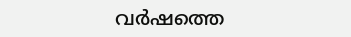വർഷത്തെ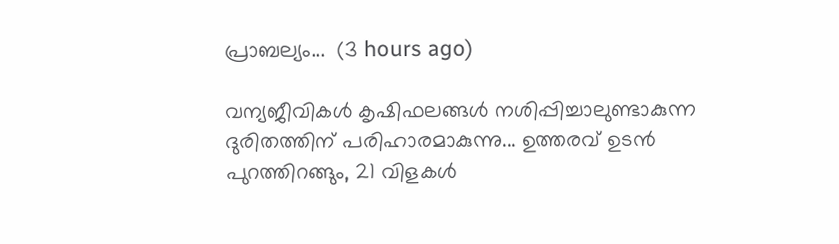പ്രാബല്യം...  (3 hours ago)

വന്യജീവികൾ കൃഷിഫലങ്ങൾ നശിപ്പിച്ചാലുണ്ടാകുന്ന ദുരിതത്തിന് പരിഹാരമാകുന്നു... ഉത്തരവ് ഉടൻ പുറത്തിറങ്ങും, 21 വിളകൾ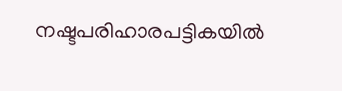നഷ്ടപരിഹാരപട്ടികയിൽ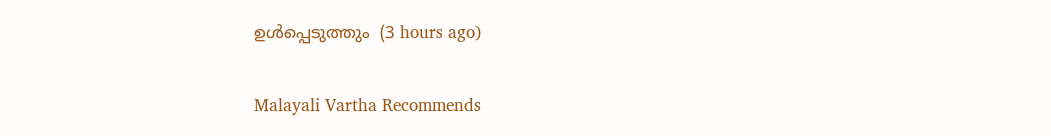ഉൾപ്പെടുത്തും  (3 hours ago)

Malayali Vartha Recommends